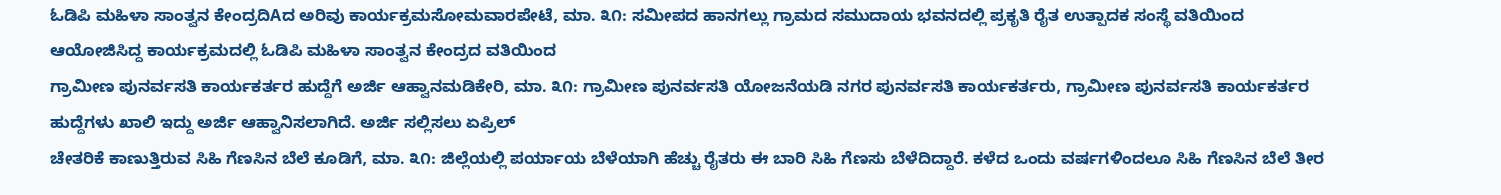ಓಡಿಪಿ ಮಹಿಳಾ ಸಾಂತ್ವನ ಕೇಂದ್ರದಿAದ ಅರಿವು ಕಾರ್ಯಕ್ರಮಸೋಮವಾರಪೇಟೆ, ಮಾ. ೩೧: ಸಮೀಪದ ಹಾನಗಲ್ಲು ಗ್ರಾಮದ ಸಮುದಾಯ ಭವನದಲ್ಲಿ ಪ್ರಕೃತಿ ರೈತ ಉತ್ಪಾದಕ ಸಂಸ್ಥೆ ವತಿಯಿಂದ ಆಯೋಜಿಸಿದ್ದ ಕಾರ್ಯಕ್ರಮದಲ್ಲಿ ಓಡಿಪಿ ಮಹಿಳಾ ಸಾಂತ್ವನ ಕೇಂದ್ರದ ವತಿಯಿಂದ
ಗ್ರಾಮೀಣ ಪುನರ್ವಸತಿ ಕಾರ್ಯಕರ್ತರ ಹುದ್ದೆಗೆ ಅರ್ಜಿ ಆಹ್ವಾನಮಡಿಕೇರಿ, ಮಾ. ೩೧: ಗ್ರಾಮೀಣ ಪುನರ್ವಸತಿ ಯೋಜನೆಯಡಿ ನಗರ ಪುನರ್ವಸತಿ ಕಾರ್ಯಕರ್ತರು, ಗ್ರಾಮೀಣ ಪುನರ್ವಸತಿ ಕಾರ್ಯಕರ್ತರ ಹುದ್ದೆಗಳು ಖಾಲಿ ಇದ್ದು ಅರ್ಜಿ ಆಹ್ವಾನಿಸಲಾಗಿದೆ. ಅರ್ಜಿ ಸಲ್ಲಿಸಲು ಏಪ್ರಿಲ್
ಚೇತರಿಕೆ ಕಾಣುತ್ತಿರುವ ಸಿಹಿ ಗೆಣಸಿನ ಬೆಲೆ ಕೂಡಿಗೆ, ಮಾ. ೩೧: ಜಿಲ್ಲೆಯಲ್ಲಿ ಪರ್ಯಾಯ ಬೆಳೆಯಾಗಿ ಹೆಚ್ಚು ರೈತರು ಈ ಬಾರಿ ಸಿಹಿ ಗೆಣಸು ಬೆಳೆದಿದ್ದಾರೆ. ಕಳೆದ ಒಂದು ವರ್ಷಗಳಿಂದಲೂ ಸಿಹಿ ಗೆಣಸಿನ ಬೆಲೆ ತೀರ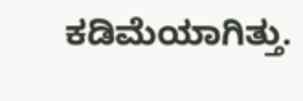ಕಡಿಮೆಯಾಗಿತ್ತು.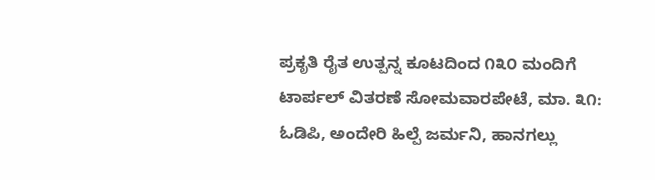ಪ್ರಕೃತಿ ರೈತ ಉತ್ಪನ್ನ ಕೂಟದಿಂದ ೧೩೦ ಮಂದಿಗೆ ಟಾರ್ಪಲ್ ವಿತರಣೆ ಸೋಮವಾರಪೇಟೆ, ಮಾ. ೩೧: ಓಡಿಪಿ, ಅಂದೇರಿ ಹಿಲ್ಪೆ ಜರ್ಮನಿ, ಹಾನಗಲ್ಲು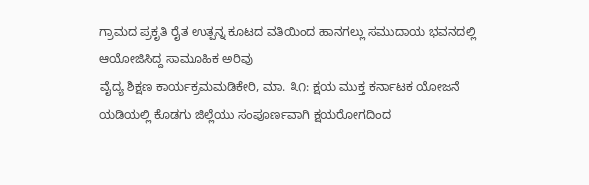ಗ್ರಾಮದ ಪ್ರಕೃತಿ ರೈತ ಉತ್ಪನ್ನ ಕೂಟದ ವತಿಯಿಂದ ಹಾನಗಲ್ಲು ಸಮುದಾಯ ಭವನದಲ್ಲಿ ಆಯೋಜಿಸಿದ್ದ ಸಾಮೂಹಿಕ ಅರಿವು
ವೈದ್ಯ ಶಿಕ್ಷಣ ಕಾರ್ಯಕ್ರಮಮಡಿಕೇರಿ, ಮಾ. ೩೧: ಕ್ಷಯ ಮುಕ್ತ ಕರ್ನಾಟಕ ಯೋಜನೆ ಯಡಿಯಲ್ಲಿ ಕೊಡಗು ಜಿಲ್ಲೆಯು ಸಂಪೂರ್ಣವಾಗಿ ಕ್ಷಯರೋಗದಿಂದ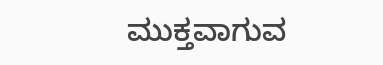ಮುಕ್ತವಾಗುವ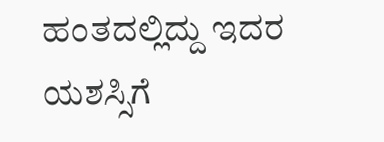ಹಂತದಲ್ಲಿದ್ದು ಇದರ ಯಶಸ್ಸಿಗೆ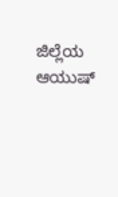ಜಿಲ್ಲೆಯ ಆಯುಷ್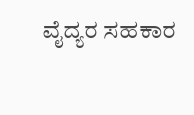ವೈದ್ಯರ ಸಹಕಾರ